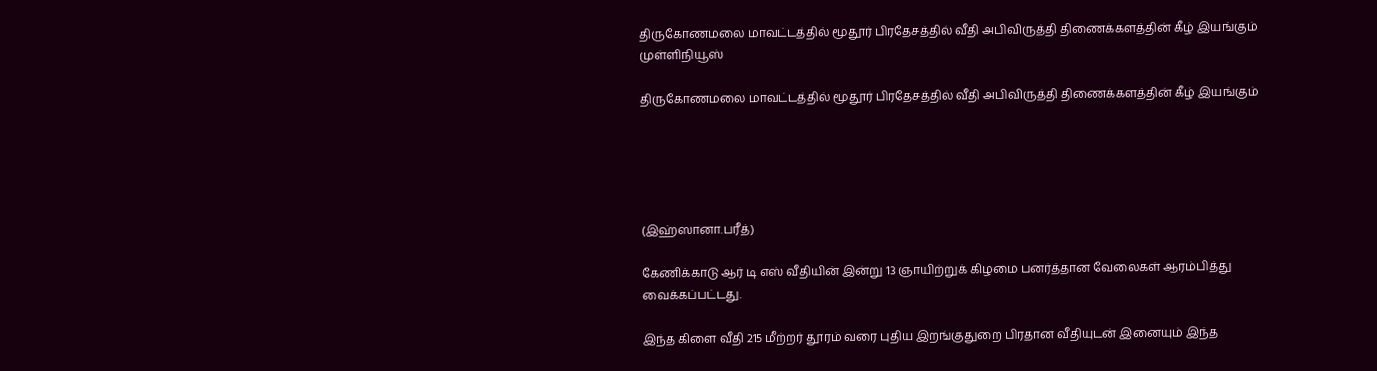திருகோணமலை மாவட்டத்தில் மூதூர் பிரதேசத்தில் வீதி அபிவிருத்தி திணைக்களத்தின் கீழ் இயங்கும் முள்ளிநியூஸ்

திருகோணமலை மாவட்டத்தில் மூதூர் பிரதேசத்தில் வீதி அபிவிருத்தி திணைக்களத்தின் கீழ் இயங்கும்





(இஹ்ஸானா.பரீத்)

கேணிக்காடு ஆர் டி எஸ் வீதியின் இன்று 13 ஞாயிற்றுக் கிழமை பனர்த்தான வேலைகள் ஆரம்பித்து வைக்கப்பட்டது.

இந்த கிளை வீதி 215 மீற்றர் தூரம் வரை புதிய இறங்குதுறை பிரதான வீதியுடன் இனையும் இந்த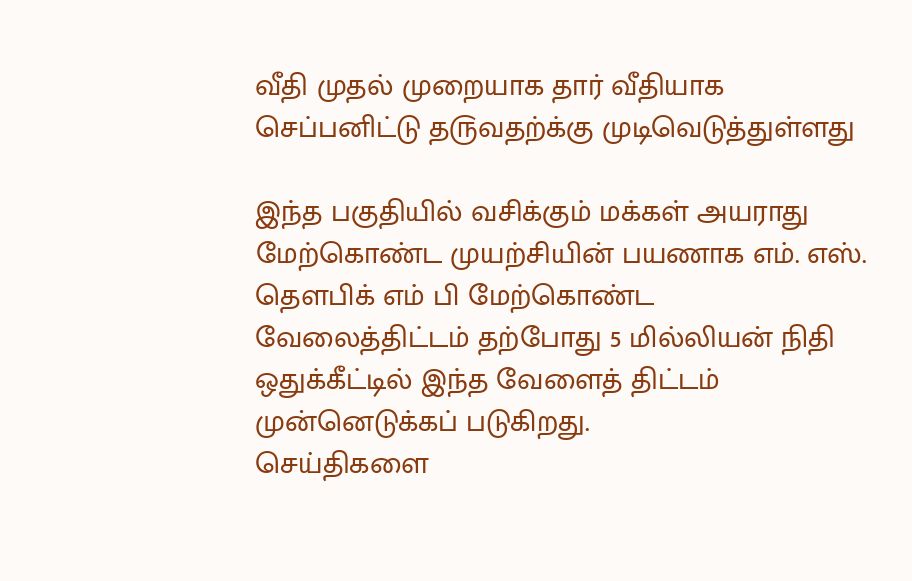வீதி முதல் முறையாக தார் வீதியாக செப்பனிட்டு த௫வதற்க்கு முடிவெடுத்துள்ளது

இந்த பகுதியில் வசிக்கும் மக்கள் அயராது மேற்கொண்ட முயற்சியின் பயணாக எம். எஸ். தௌபிக் எம் பி மேற்கொண்ட வேலைத்திட்டம் தற்போது 5 மில்லியன் நிதி ஒதுக்கீட்டில் இந்த வேளைத் திட்டம் முன்னெடுக்கப் படுகிறது.
செய்திகளை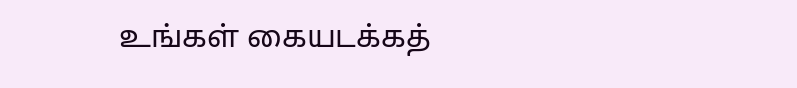உங்கள் கையடக்கத்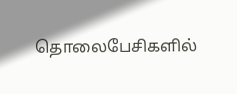தொலைபேசிகளில்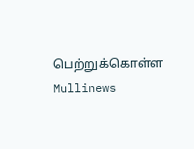பெற்றுக்கொள்ள Mullinews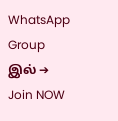WhatsApp Group இல் ➔ Join NOW